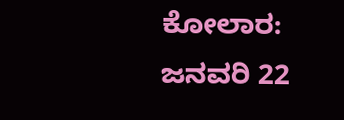ಕೋಲಾರ: ಜನವರಿ 22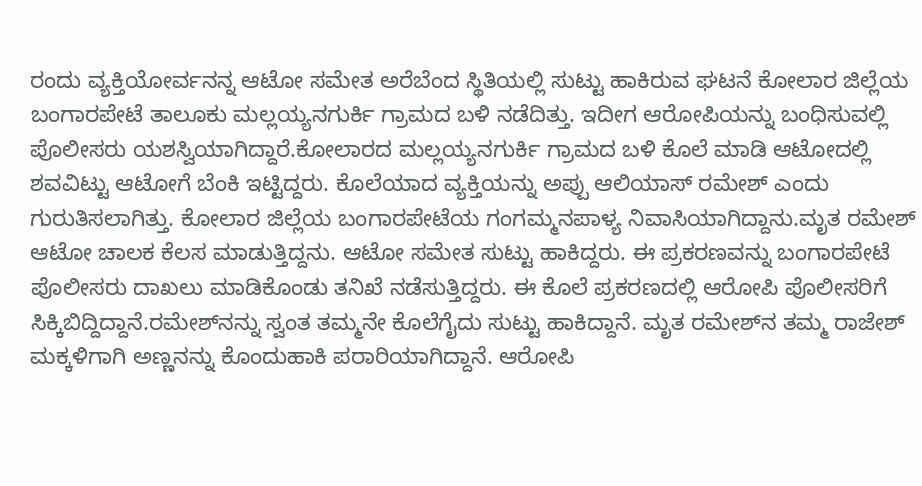ರಂದು ವ್ಯಕ್ತಿಯೋರ್ವನನ್ನ ಆಟೋ ಸಮೇತ ಅರೆಬೆಂದ ಸ್ಥಿತಿಯಲ್ಲಿ ಸುಟ್ಟು ಹಾಕಿರುವ ಘಟನೆ ಕೋಲಾರ ಜಿಲ್ಲೆಯ ಬಂಗಾರಪೇಟೆ ತಾಲೂಕು ಮಲ್ಲಯ್ಯನಗುರ್ಕಿ ಗ್ರಾಮದ ಬಳಿ ನಡೆದಿತ್ತು. ಇದೀಗ ಆರೋಪಿಯನ್ನು ಬಂಧಿಸುವಲ್ಲಿ ಪೊಲೀಸರು ಯಶಸ್ವಿಯಾಗಿದ್ದಾರೆ.ಕೋಲಾರದ ಮಲ್ಲಯ್ಯನಗುರ್ಕಿ ಗ್ರಾಮದ ಬಳಿ ಕೊಲೆ ಮಾಡಿ ಆಟೋದಲ್ಲಿ ಶವವಿಟ್ಟು ಆಟೋಗೆ ಬೆಂಕಿ ಇಟ್ಟಿದ್ದರು. ಕೊಲೆಯಾದ ವ್ಯಕ್ತಿಯನ್ನು ಅಪ್ಪು ಆಲಿಯಾಸ್ ರಮೇಶ್ ಎಂದು ಗುರುತಿಸಲಾಗಿತ್ತು. ಕೋಲಾರ ಜಿಲ್ಲೆಯ ಬಂಗಾರಪೇಟೆಯ ಗಂಗಮ್ಮನಪಾಳ್ಯ ನಿವಾಸಿಯಾಗಿದ್ದಾನು.ಮೃತ ರಮೇಶ್ ಆಟೋ ಚಾಲಕ ಕೆಲಸ ಮಾಡುತ್ತಿದ್ದನು. ಆಟೋ ಸಮೇತ ಸುಟ್ಟು ಹಾಕಿದ್ದರು. ಈ ಪ್ರಕರಣವನ್ನು ಬಂಗಾರಪೇಟೆ ಪೊಲೀಸರು ದಾಖಲು ಮಾಡಿಕೊಂಡು ತನಿಖೆ ನಡೆಸುತ್ತಿದ್ದರು. ಈ ಕೊಲೆ ಪ್ರಕರಣದಲ್ಲಿ ಆರೋಪಿ ಪೊಲೀಸರಿಗೆ ಸಿಕ್ಕಿಬಿದ್ದಿದ್ದಾನೆ.ರಮೇಶ್‍ನನ್ನು ಸ್ವಂತ ತಮ್ಮನೇ ಕೊಲೆಗೈದು ಸುಟ್ಟು ಹಾಕಿದ್ದಾನೆ. ಮೃತ ರಮೇಶ್‍ನ ತಮ್ಮ ರಾಜೇಶ್ ಮಕ್ಕಳಿಗಾಗಿ ಅಣ್ಣನನ್ನು ಕೊಂದುಹಾಕಿ ಪರಾರಿಯಾಗಿದ್ದಾನೆ. ಆರೋಪಿ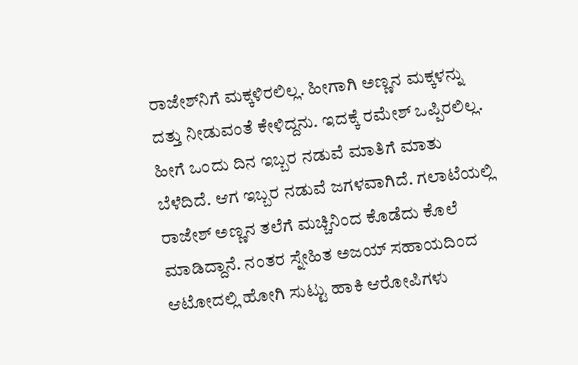ರಾಜೇಶ್‍ನಿಗೆ ಮಕ್ಕಳಿರಲಿಲ್ಲ. ಹೀಗಾಗಿ ಅಣ್ಣನ ಮಕ್ಕಳನ್ನು ದತ್ತು ನೀಡುವಂತೆ ಕೇಳಿದ್ದನು. ಇದಕ್ಕೆ ರಮೇಶ್ ಒಪ್ಪಿರಲಿಲ್ಲ. ಹೀಗೆ ಒಂದು ದಿನ ಇಬ್ಬರ ನಡುವೆ ಮಾತಿಗೆ ಮಾತು ಬೆಳೆದಿದೆ. ಆಗ ಇಬ್ಬರ ನಡುವೆ ಜಗಳವಾಗಿದೆ. ಗಲಾಟೆಯಲ್ಲಿ ರಾಜೇಶ್ ಅಣ್ಣನ ತಲೆಗೆ ಮಚ್ಚಿನಿಂದ ಕೊಡೆದು ಕೊಲೆ ಮಾಡಿದ್ದಾನೆ. ನಂತರ ಸ್ನೇಹಿತ ಅಜಯ್ ಸಹಾಯದಿಂದ ಆಟೋದಲ್ಲಿ ಹೋಗಿ ಸುಟ್ಟು ಹಾಕಿ ಆರೋಪಿಗಳು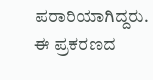ಪರಾರಿಯಾಗಿದ್ದರು. ಈ ಪ್ರಕರಣದ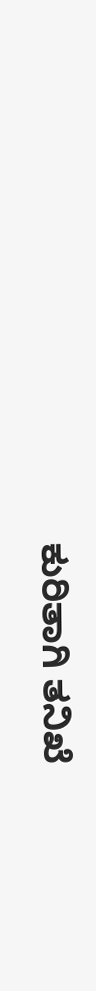ಕುರಿತಾಗಿ ತನಿಖೆ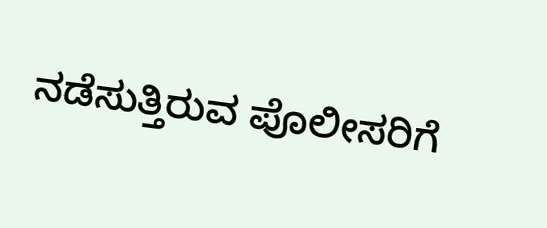ನಡೆಸುತ್ತಿರುವ ಪೊಲೀಸರಿಗೆ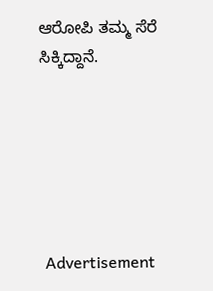ಆರೋಪಿ ತಮ್ಮ ಸೆರೆ ಸಿಕ್ಕಿದ್ದಾನೆ.






 Advertisement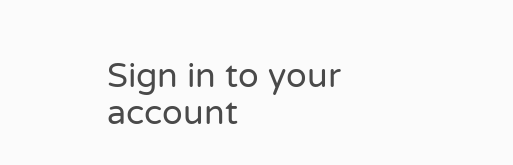Sign in to your account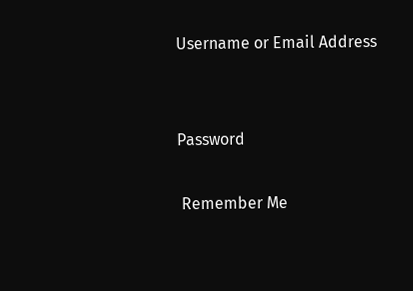Username or Email Address


Password

 Remember Me